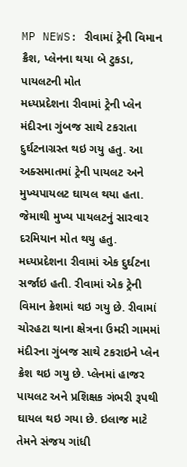MP NEWS: રીવામાં ટ્રેની વિમાન ક્રૈશ, પ્લેનના થયા બે ટુકડા, પાયલટની મોત
મધ્યપ્રદેશના રીવામાં ટ્રેની પ્લેન મંદીરના ગુંબજ સાથે ટકરાતા દુર્ઘટનાગ્રસ્ત થઇ ગયુ હતુ. આ અક્સમાતમાં ટ્રેની પાયલટ અને મુખ્યપાયલટ ઘાયલ થયા હતા. જેમાથી મુખ્ય પાયલટનું સારવાર દરમિયાન મોત થયુ હતુ.
મધ્યપ્રદેશના રીવામાં એક દુર્ઘટના સર્જાઇ હતી. રીવામાં એક ટ્રેની વિમાન ક્રેશમાં થઇ ગયુ છે. રીવામાં ચોરહટા થાના ક્ષેત્રના ઉમરી ગામમાં મંદીરના ગુંબજ સાથે ટકરાઇને પ્લેન ક્રેશ થઇ ગયુ છે. પ્લેનમાં હાજર પાયલટ અને પ્રશિક્ષક ગંભરી રૂપથી ઘાયલ થઇ ગયા છે. ઇલાજ માટે તેમને સંજય ગાંધી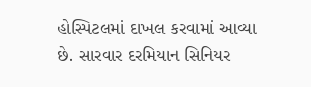હોસ્પિટલમાં દાખલ કરવામાં આવ્યા છે. સારવાર દરમિયાન સિનિયર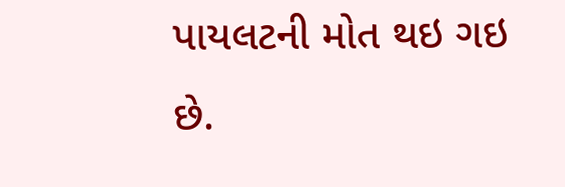પાયલટની મોત થઇ ગઇ છે.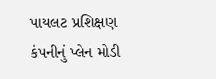પાયલટ પ્રશિક્ષણ કંપનીનું પ્લેન મોડી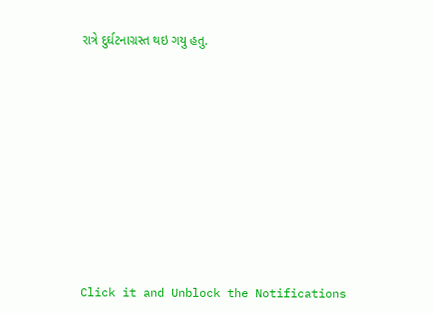રાત્રે દુર્ઘટનાગ્રસ્ત થઇ ગયુ હતુ.













Click it and Unblock the Notifications